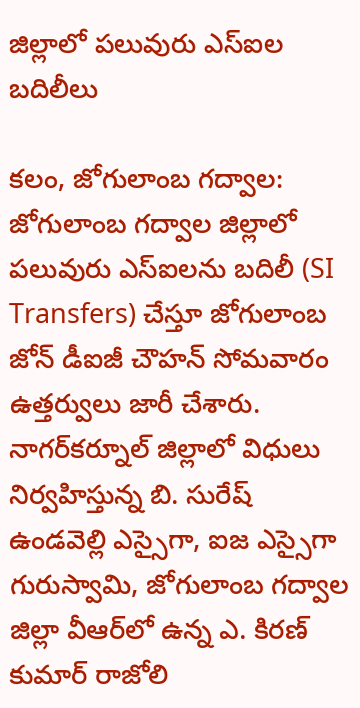జిల్లాలో పలువురు ఎస్ఐల బదిలీలు

కలం, జోగులాంబ గద్వాల: జోగులాంబ గద్వాల జిల్లాలో పలువురు ఎస్‌ఐలను బదిలీ (SI Transfers) చేస్తూ జోగులాంబ జోన్ డీఐజీ చౌహన్ సోమవారం ఉత్తర్వులు జారీ చేశారు. నాగర్‌కర్నూల్ జిల్లాలో విధులు నిర్వహిస్తున్న బి. సురేష్ ఉండవెల్లి ఎస్సైగా, ఐజ ఎస్సైగా గురుస్వామి, జోగులాంబ గద్వాల జిల్లా వీఆర్‌లో ఉన్న ఎ. కిరణ్ కుమార్‌ రాజోలి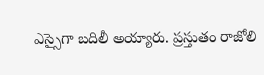ఎస్సైగా బదిలీ అయ్యారు. ప్రస్తుతం రాజోలి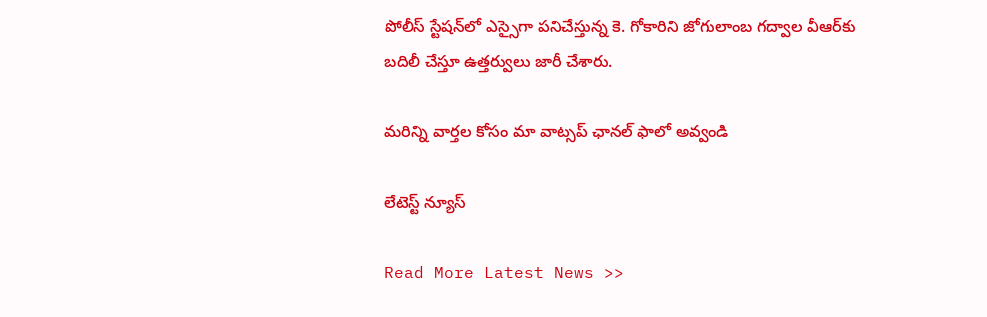పోలీస్‌ స్టేషన్‌లో ఎస్సైగా పనిచేస్తున్న కె. గోకారిని జోగులాంబ గద్వాల వీఆర్‌కు బదిలీ చేస్తూ ఉత్తర్వులు జారీ చేశారు.

మ‌రిన్ని వార్త‌ల కోసం మా వాట్స‌ప్ ఛాన‌ల్ ఫాలో అవ్వండి

లేటెస్ట్ న్యూస్‌

Read More Latest News >>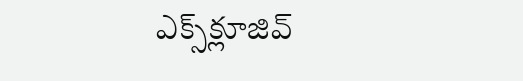ఎక్స్‌క్లూజివ్‌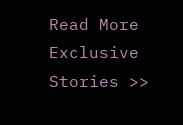Read More Exclusive Stories >>